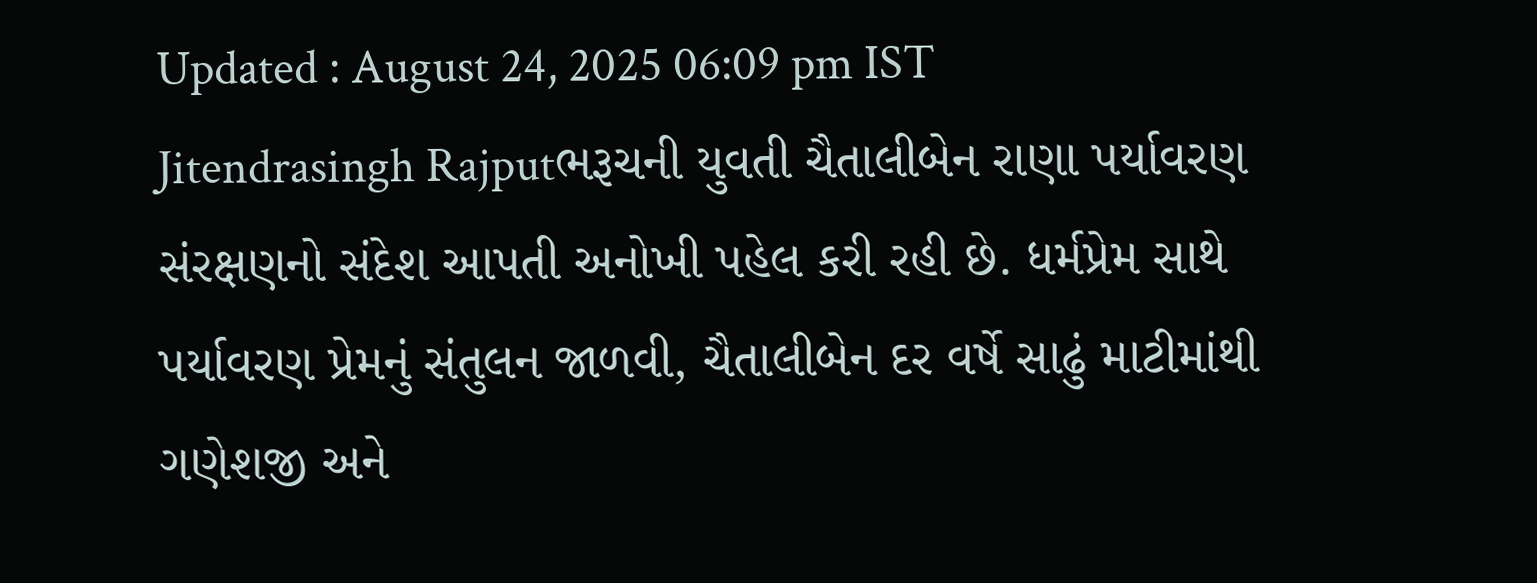Updated : August 24, 2025 06:09 pm IST
Jitendrasingh Rajputભરૂચની યુવતી ચૈતાલીબેન રાણા પર્યાવરણ સંરક્ષણનો સંદેશ આપતી અનોખી પહેલ કરી રહી છે. ધર્મપ્રેમ સાથે પર્યાવરણ પ્રેમનું સંતુલન જાળવી, ચૈતાલીબેન દર વર્ષે સાઢું માટીમાંથી ગણેશજી અને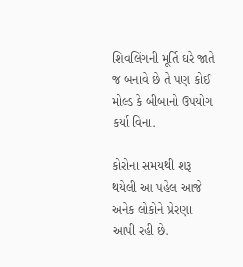શિવલિંગની મૂર્તિ ઘરે જાતે જ બનાવે છે તે પણ કોઈ મોલ્ડ કે બીબાનો ઉપયોગ કર્યા વિના.

કોરોના સમયથી શરૂ થયેલી આ પહેલ આજે અનેક લોકોને પ્રેરણા આપી રહી છે.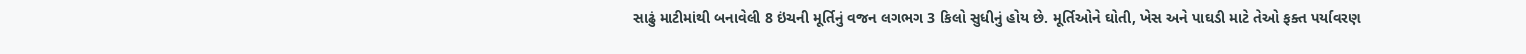સાઢું માટીમાંથી બનાવેલી 8 ઇંચની મૂર્તિનું વજન લગભગ 3 કિલો સુધીનું હોય છે. મૂર્તિઓને ઘોતી, ખેસ અને પાઘડી માટે તેઓ ફક્ત પર્યાવરણ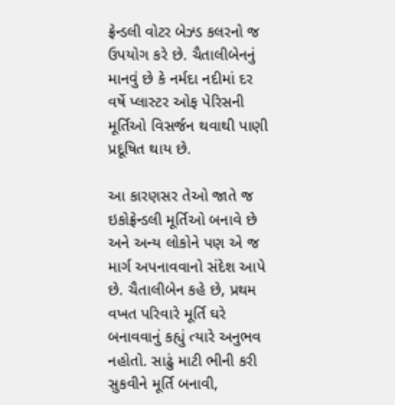ફ્રેન્ડલી વોટર બેઝ્ડ કલરનો જ ઉપયોગ કરે છે. ચૈતાલીબેનનું માનવું છે કે નર્મદા નદીમાં દર વર્ષે પ્લાસ્ટર ઓફ પેરિસની મૂર્તિઓ વિસર્જન થવાથી પાણી પ્રદૂષિત થાય છે.

આ કારણસર તેઓ જાતે જ ઇકોફ્રેન્ડલી મૂર્તિઓ બનાવે છે અને અન્ય લોકોને પણ એ જ માર્ગ અપનાવવાનો સંદેશ આપે છે. ચૈતાલીબેન કહે છે, પ્રથમ વખત પરિવારે મૂર્તિ ઘરે બનાવવાનું કહ્યું ત્યારે અનુભવ નહોતો. સાઢું માટી ભીની કરી સુકવીને મૂર્તિ બનાવી,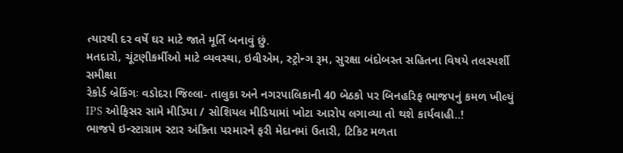ત્યારથી દર વર્ષે ઘર માટે જાતે મૂર્તિ બનાવું છું.
મતદારો, ચૂંટણીકર્મીઓ માટે વ્યવસ્થા, ઇવીએમ, સ્ટ્રોન્ગ રૂમ, સુરક્ષા બંદોબસ્ત સહિતના વિષયે તલસ્પર્શી સમીક્ષા
રેકોર્ડ બ્રેકિંગઃ વડોદરા જિલ્લા- તાલુકા અને નગરપાલિકાની 40 બેઠકો પર બિનહરિફ ભાજપનું કમળ ખીલ્યું
IPS ઓફિસર સામે મીડિયા / સોશિયલ મીડિયામાં ખોટા આરોપ લગાવ્યા તો થશે કાર્યવાહી..!
ભાજપે ઇન્સ્ટાગ્રામ સ્ટાર અંકિતા પરમારને ફરી મેદાનમાં ઉતારી, ટિકિટ મળતા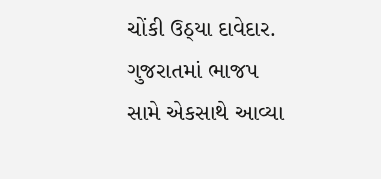ચોંકી ઉઠ્યા દાવેદાર.
ગુજરાતમાં ભાજપ સામે એકસાથે આવ્યા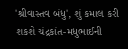'શ્રીવાસ્તવ બંધુ', શું કમાલ કરી શકશે ચંદ્રકાંત-મધુભાઈની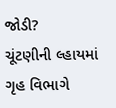જોડી?
ચૂંટણીની લ્હાયમાં ગૃહ વિભાગે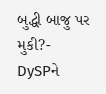બુદ્ધી બાજુ પર મુકી?- DySPને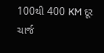100થી 400 KM દૂર ચાર્જ